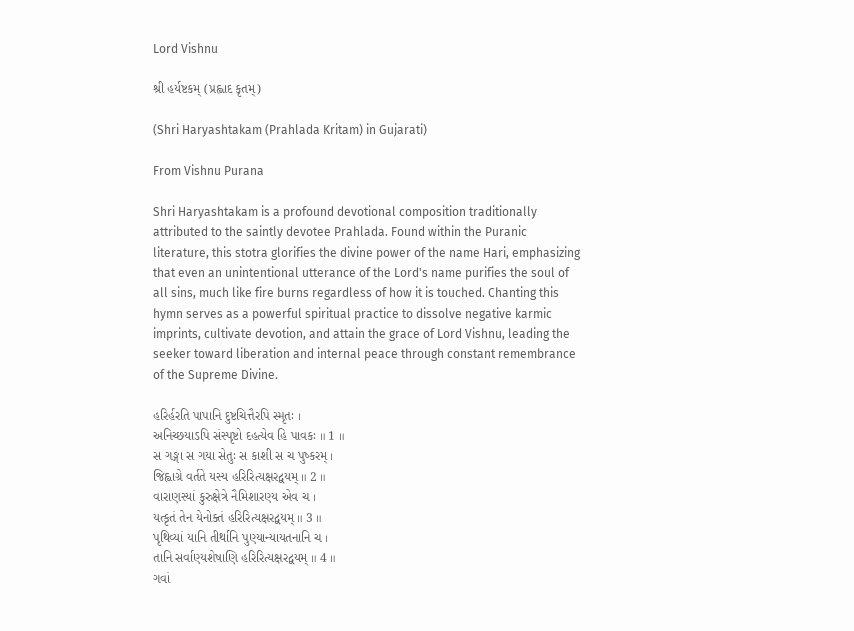Lord Vishnu

શ્રી હર્યષ્ટકમ્ (પ્રહ્લાદ કૃતમ્)

(Shri Haryashtakam (Prahlada Kritam) in Gujarati)

From Vishnu Purana

Shri Haryashtakam is a profound devotional composition traditionally attributed to the saintly devotee Prahlada. Found within the Puranic literature, this stotra glorifies the divine power of the name Hari, emphasizing that even an unintentional utterance of the Lord's name purifies the soul of all sins, much like fire burns regardless of how it is touched. Chanting this hymn serves as a powerful spiritual practice to dissolve negative karmic imprints, cultivate devotion, and attain the grace of Lord Vishnu, leading the seeker toward liberation and internal peace through constant remembrance of the Supreme Divine.

હરિર્હરતિ પાપાનિ દુષ્ટચિત્તૈરપિ સ્મૃતઃ ।
અનિચ્છયાઽપિ સંસ્પૃષ્ટો દહત્યેવ હિ પાવકઃ ॥ 1 ॥
સ ગઙ્ગા સ ગયા સેતુઃ સ કાશી સ ચ પુષ્કરમ્ ।
જિહ્વાગ્રે વર્તતે યસ્ય હરિરિત્યક્ષરદ્વયમ્ ॥ 2 ॥
વારાણસ્યાં કુરુક્ષેત્રે નૈમિશારણ્ય એવ ચ ।
યત્કૃતં તેન યેનોક્તં હરિરિત્યક્ષરદ્વયમ્ ॥ 3 ॥
પૃથિવ્યાં યાનિ તીર્થાનિ પુણ્યાન્યાયતનાનિ ચ ।
તાનિ સર્વાણ્યશેષાણિ હરિરિત્યક્ષરદ્વયમ્ ॥ 4 ॥
ગવાં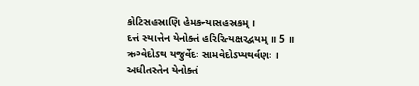કોટિસહસ્રાણિ હેમકન્યાસહસ્રકમ્ ।
દત્તં સ્યાત્તેન યેનોક્તં હરિરિત્યક્ષરદ્વયમ્ ॥ 5 ॥
ઋગ્વેદોઽથ યજુર્વેદઃ સામવેદોઽપ્યથર્વણઃ ।
અધીતસ્તેન યેનોક્તં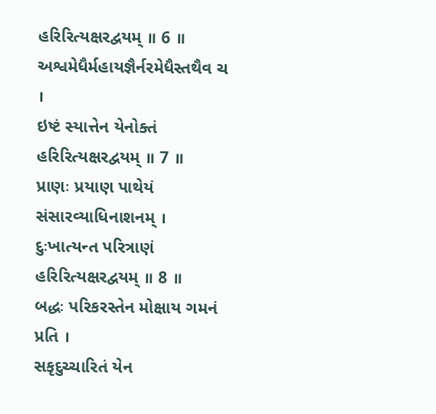હરિરિત્યક્ષરદ્વયમ્ ॥ 6 ॥
અશ્વમેધૈર્મહાયજ્ઞૈર્નરમેધૈસ્તથૈવ ચ ।
ઇષ્ટં સ્યાત્તેન યેનોક્તં હરિરિત્યક્ષરદ્વયમ્ ॥ 7 ॥
પ્રાણઃ પ્રયાણ પાથેયં સંસારવ્યાધિનાશનમ્ ।
દુઃખાત્યન્ત પરિત્રાણં હરિરિત્યક્ષરદ્વયમ્ ॥ 8 ॥
બદ્ધઃ પરિકરસ્તેન મોક્ષાય ગમનં પ્રતિ ।
સકૃદુચ્ચારિતં યેન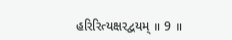હરિરિત્યક્ષરદ્વયમ્ ॥ 9 ॥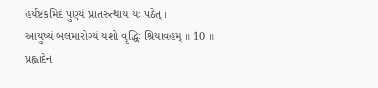હર્યષ્ટકમિદં પુણ્યં પ્રાતરુત્થાય યઃ પઠેત્ ।
આયુષ્યં બલમારોગ્યં યશો વૃદ્ધિઃ શ્રિયાવહમ્ ॥ 10 ॥
પ્રહ્લાદેન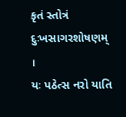કૃતં સ્તોત્રં દુઃખસાગરશોષણમ્ ।
યઃ પઠેત્સ નરો યાતિ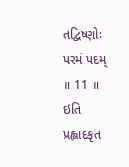તદ્વિષ્ણોઃ પરમં પદમ્ ॥ 11 ॥
ઇતિ પ્રહ્લાદકૃત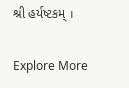શ્રી હર્યષ્ટકમ્ ।

Explore More